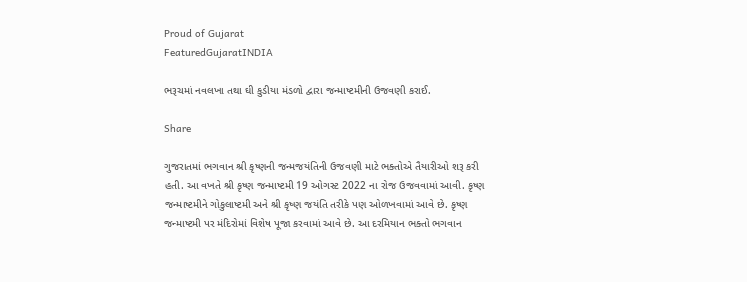Proud of Gujarat
FeaturedGujaratINDIA

ભરૂચમાં નવલખા તથા ઘી કુડીયા મંડળો દ્વારા જન્માષ્ટમીની ઉજવણી કરાઈ.

Share

ગુજરાતમાં ભગવાન શ્રી કૃષ્ણની જન્મજયંતિની ઉજવણી માટે ભક્તોએ તૈયારીઓ શરૂ કરી હતી. આ વખતે શ્રી કૃષ્ણ જન્માષ્ટમી 19 ઓગસ્ટ 2022 ના રોજ ઉજવવામાં આવી. કૃષ્ણ જન્માષ્ટમીને ગોકુલાષ્ટમી અને શ્રી કૃષ્ણ જયંતિ તરીકે પણ ઓળખવામાં આવે છે. કૃષ્ણ જન્માષ્ટમી પર મંદિરોમાં વિશેષ પૂજા કરવામાં આવે છે. આ દરમિયાન ભક્તો ભગવાન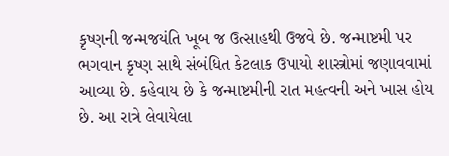કૃષ્ણની જન્મજયંતિ ખૂબ જ ઉત્સાહથી ઉજવે છે. જન્માષ્ટમી પર ભગવાન કૃષ્ણ સાથે સંબંધિત કેટલાક ઉપાયો શાસ્ત્રોમાં જણાવવામાં આવ્યા છે. કહેવાય છે કે જન્માષ્ટમીની રાત મહત્વની અને ખાસ હોય છે. આ રાત્રે લેવાયેલા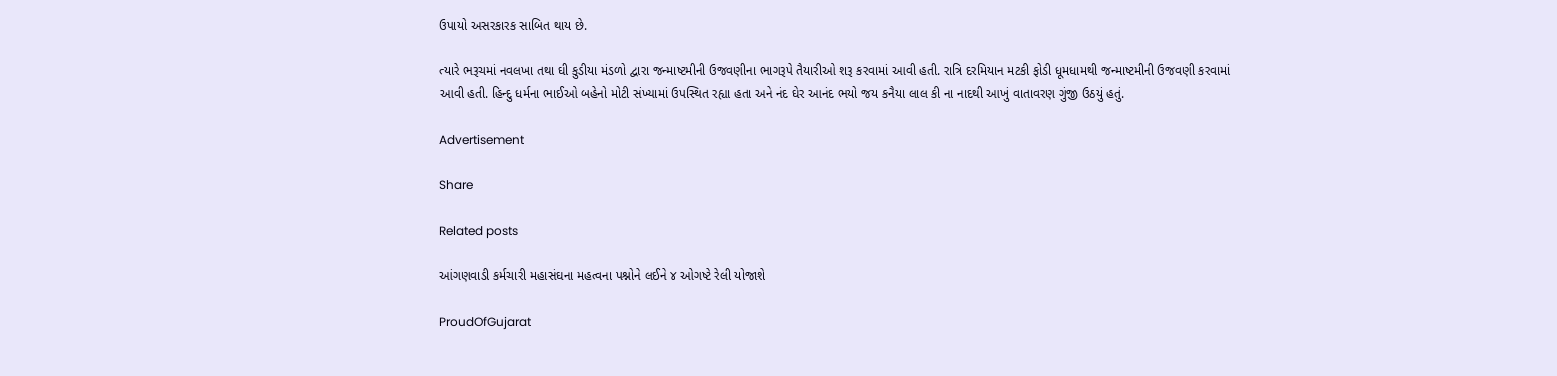ઉપાયો અસરકારક સાબિત થાય છે.

ત્યારે ભરૂચમાં નવલખા તથા ઘી કુડીયા મંડળો દ્વારા જન્માષ્ટમીની ઉજવણીના ભાગરૂપે તૈયારીઓ શરૂ કરવામાં આવી હતી. રાત્રિ દરમિયાન મટકી ફોડી ધૂમધામથી જન્માષ્ટમીની ઉજવણી કરવામાં આવી હતી. હિન્દુ ધર્મના ભાઈઓ બહેનો મોટી સંખ્યામાં ઉપસ્થિત રહ્યા હતા અને નંદ ઘેર આનંદ ભયો જય કનૈયા લાલ કી ના નાદથી આખું વાતાવરણ ગુંજી ઉઠયું હતું.

Advertisement

Share

Related posts

આંગણવાડી કર્મચારી મહાસંઘના મહત્વના પશ્નોને લઈને ૪ ઓગષ્ટે રેલી યોજાશે

ProudOfGujarat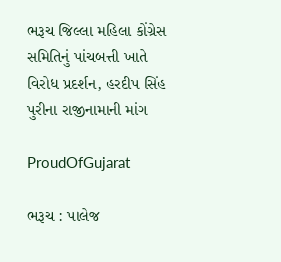ભરૂચ જિલ્લા મહિલા કોંગ્રેસ સમિતિનું પાંચબત્તી ખાતે વિરોધ પ્રદર્શન, હરદીપ સિંહ પુરીના રાજીનામાની માંગ

ProudOfGujarat

ભરૂચ : પાલેજ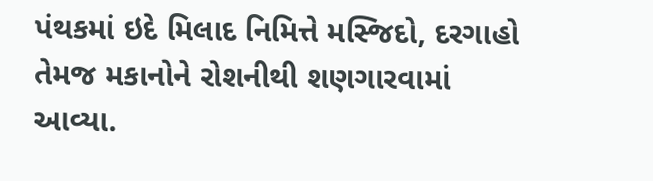પંથકમાં ઇદે મિલાદ નિમિત્તે મસ્જિદો, દરગાહો તેમજ મકાનોને રોશનીથી શણગારવામાં આવ્યા.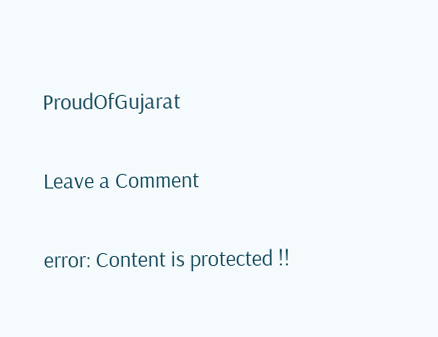ProudOfGujarat

Leave a Comment

error: Content is protected !!